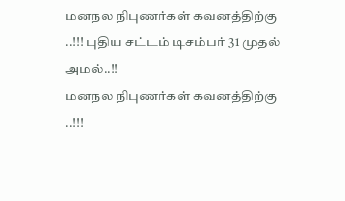மனநல நிபுணர்கள் கவனத்திற்கு ..!!! புதிய சட்டம் டிசம்பர் 31 முதல் அமல்..!!
மனநல நிபுணர்கள் கவனத்திற்கு ..!!!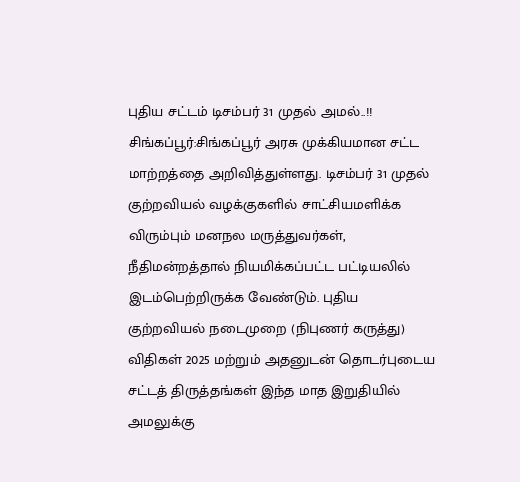புதிய சட்டம் டிசம்பர் 31 முதல் அமல்..!! சிங்கப்பூர்:சிங்கப்பூர் அரசு முக்கியமான சட்ட மாற்றத்தை அறிவித்துள்ளது. டிசம்பர் 31 முதல் குற்றவியல் வழக்குகளில் சாட்சியமளிக்க விரும்பும் மனநல மருத்துவர்கள், நீதிமன்றத்தால் நியமிக்கப்பட்ட பட்டியலில் இடம்பெற்றிருக்க வேண்டும். புதிய குற்றவியல் நடைமுறை (நிபுணர் கருத்து) விதிகள் 2025 மற்றும் அதனுடன் தொடர்புடைய சட்டத் திருத்தங்கள் இந்த மாத இறுதியில் அமலுக்கு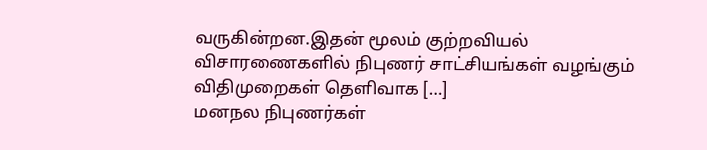வருகின்றன.இதன் மூலம் குற்றவியல் விசாரணைகளில் நிபுணர் சாட்சியங்கள் வழங்கும் விதிமுறைகள் தெளிவாக […]
மனநல நிபுணர்கள்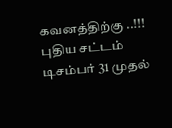கவனத்திற்கு ..!!! புதிய சட்டம் டிசம்பர் 31 முதல்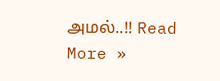அமல்..!! Read More »